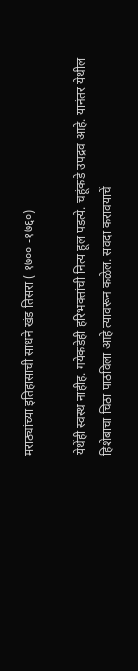मराठ्यांच्या इतिहासाची साधने खंड तिसरा ( १७०० -१७६०)

येथेंही स्वस्थ नाहीह. गयेकडेही हरिभक्तांची नित्य हूल पडत्ये. चहूंकडे उपद्रव आहे. यानंतर येथील हिशेबाचा चिठा पाठविला आहे त्यावरून कळेल. सवदा करावयाचें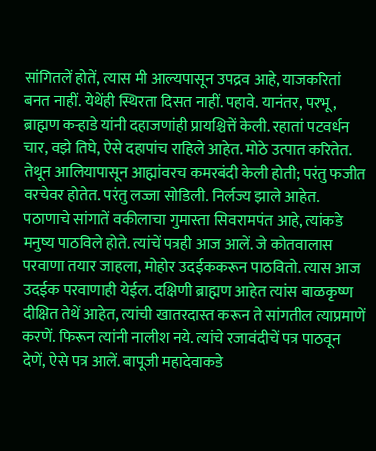सांगितलें होतें, त्यास मी आल्यपासून उपद्रव आहे, याजकरितां बनत नाहीं. येथेंही स्थिरता दिसत नाहीं. पहावे. यानंतर, परभू, ब्राह्मण कऱ्हाडे यांनी दहाजणांही प्रायश्चित्तें केली. रहातां पटवर्धन चार, वझे तिघे, ऐसे दहापांच राहिले आहेत. मोठे उत्पात करितेत. तेथून आलियापासून आह्मांवरच कमरबंदी केली होती; परंतु फजीत वरचेवर होतेत. परंतु लज्जा सोडिली. निर्लज्य झाले आहेत. पठाणाचे सांगातें वकीलाचा गुमास्ता सिवरामपंत आहे, त्यांकडे मनुष्य पाठविले होते. त्यांचें पत्रही आज आलें. जे कोतवालास परवाणा तयार जाहला, मोहोर उदईककरून पाठवितो. त्यास आज उदईक परवाणाही येईल. दक्षिणी ब्राह्मण आहेत त्यांस बाळकृष्ण दीक्षित तेथें आहेत, त्यांची खातरदास्त करून ते सांगतील त्याप्रमाणें करणें. फिरून त्यांनी नालीश नये. त्यांचे रजावंदीचें पत्र पाठवून देणें, ऐसे पत्र आलें. बापूजी महादेवाकडे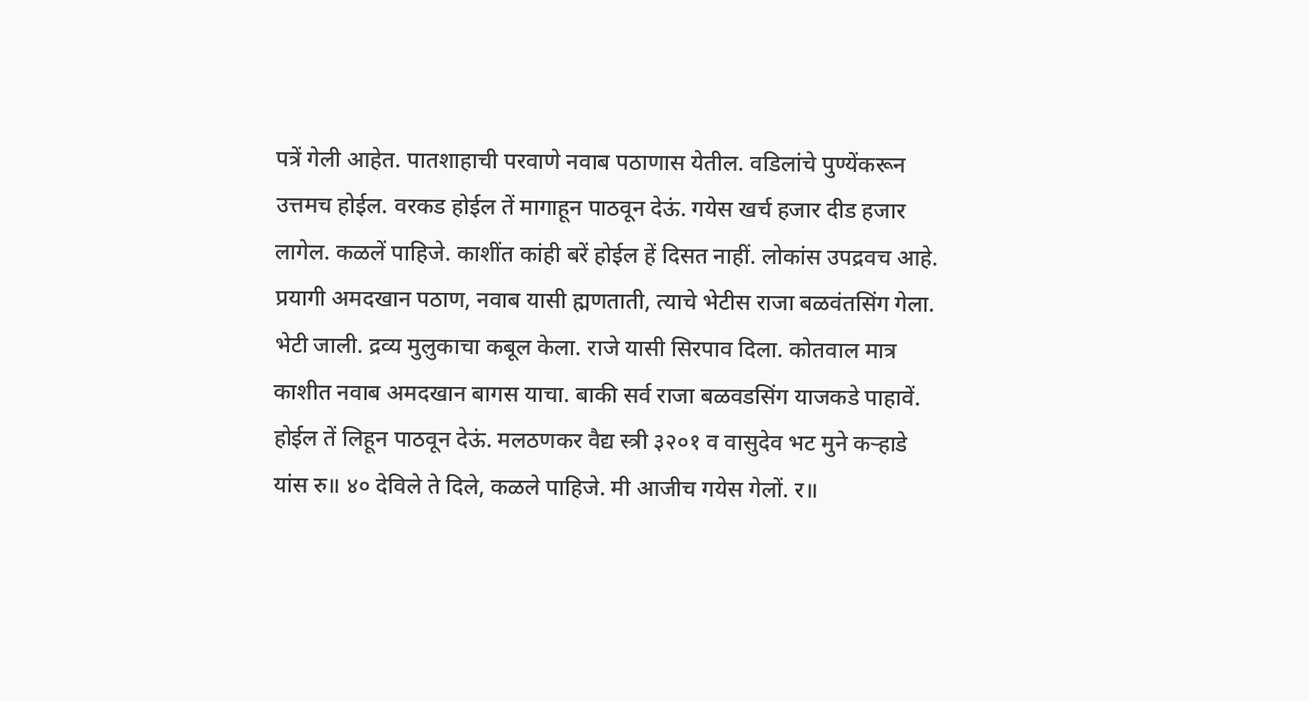पत्रें गेली आहेत. पातशाहाची परवाणे नवाब पठाणास येतील. वडिलांचे पुण्येंकरून उत्तमच होईल. वरकड होईल तें मागाहून पाठवून देऊं. गयेस खर्च हजार दीड हजार लागेल. कळलें पाहिजे. काशींत कांही बरें होईल हें दिसत नाहीं. लोकांस उपद्रवच आहे. प्रयागी अमदखान पठाण, नवाब यासी ह्मणताती, त्याचे भेटीस राजा बळवंतसिंग गेला. भेटी जाली. द्रव्य मुलुकाचा कबूल केला. राजे यासी सिरपाव दिला. कोतवाल मात्र काशीत नवाब अमदखान बागस याचा. बाकी सर्व राजा बळवडसिंग याजकडे पाहावें. होईल तें लिहून पाठवून देऊं. मलठणकर वैद्य स्त्री ३२०१ व वासुदेव भट मुने कऱ्हाडे यांस रु॥ ४० देविले ते दिले, कळले पाहिजे. मी आजीच गयेस गेलों. र॥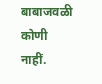बाबाजवळी कोणी नाहीं.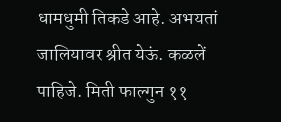धामधुमी तिकडे आहे. अभयतां जालियावर श्रीत येऊं. कळलें पाहिजे. मिती फाल्गुन ११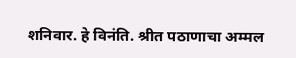शनिवार. हे विनंति. श्रीत पठाणाचा अम्मल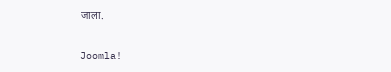जाला.

Joomla!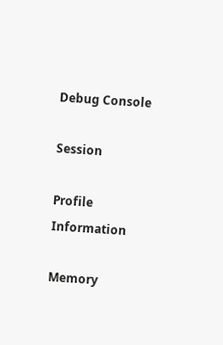Debug Console

Session

Profile Information

Memory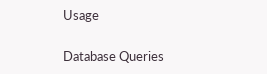Usage

Database Queries